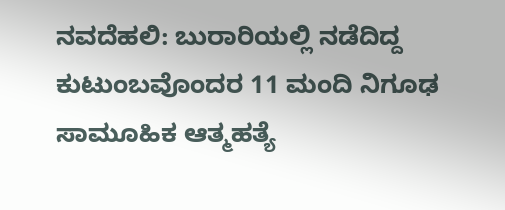ನವದೆಹಲಿ: ಬುರಾರಿಯಲ್ಲಿ ನಡೆದಿದ್ದ ಕುಟುಂಬವೊಂದರ 11 ಮಂದಿ ನಿಗೂಢ ಸಾಮೂಹಿಕ ಆತ್ಮಹತ್ಯೆ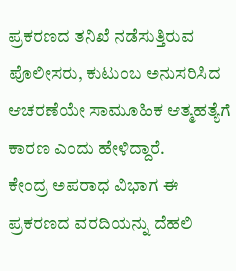ಪ್ರಕರಣದ ತನಿಖೆ ನಡೆಸುತ್ತಿರುವ ಪೊಲೀಸರು, ಕುಟುಂಬ ಅನುಸರಿಸಿದ ಆಚರಣೆಯೇ ಸಾಮೂಹಿಕ ಆತ್ಮಹತ್ಯೆಗೆ ಕಾರಣ ಎಂದು ಹೇಳಿದ್ದಾರೆ.
ಕೇಂದ್ರ ಅಪರಾಧ ವಿಭಾಗ ಈ ಪ್ರಕರಣದ ವರದಿಯನ್ನು ದೆಹಲಿ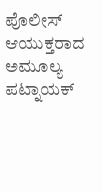ಪೊಲೀಸ್ ಆಯುಕ್ತರಾದ ಅಮೂಲ್ಯ ಪಟ್ನಾಯಕ್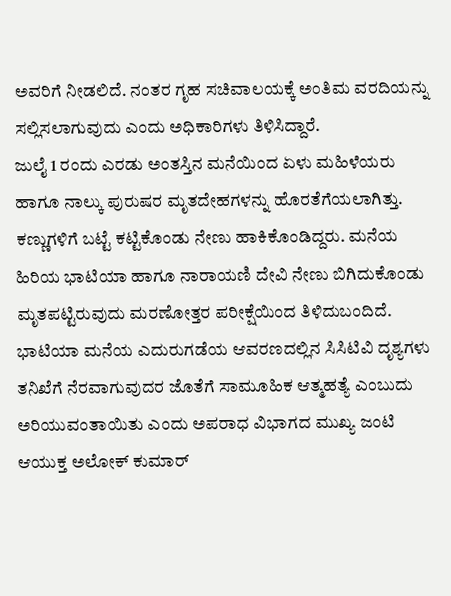ಅವರಿಗೆ ನೀಡಲಿದೆ. ನಂತರ ಗೃಹ ಸಚಿವಾಲಯಕ್ಕೆ ಅಂತಿಮ ವರದಿಯನ್ನು ಸಲ್ಲಿಸಲಾಗುವುದು ಎಂದು ಅಧಿಕಾರಿಗಳು ತಿಳಿಸಿದ್ದಾರೆ.
ಜುಲೈ 1 ರಂದು ಎರಡು ಅಂತಸ್ತಿನ ಮನೆಯಿಂದ ಏಳು ಮಹಿಳೆಯರು ಹಾಗೂ ನಾಲ್ಕು ಪುರುಷರ ಮೃತದೇಹಗಳನ್ನು ಹೊರತೆಗೆಯಲಾಗಿತ್ತು. ಕಣ್ಣುಗಳಿಗೆ ಬಟ್ಟೆ ಕಟ್ಟಿಕೊಂಡು ನೇಣು ಹಾಕಿಕೊಂಡಿದ್ದರು. ಮನೆಯ ಹಿರಿಯ ಭಾಟಿಯಾ ಹಾಗೂ ನಾರಾಯಣಿ ದೇವಿ ನೇಣು ಬಿಗಿದುಕೊಂಡು ಮೃತಪಟ್ಟಿರುವುದು ಮರಣೋತ್ತರ ಪರೀಕ್ಷೆಯಿಂದ ತಿಳಿದುಬಂದಿದೆ.
ಭಾಟಿಯಾ ಮನೆಯ ಎದುರುಗಡೆಯ ಆವರಣದಲ್ಲಿನ ಸಿಸಿಟಿವಿ ದೃಶ್ಯಗಳು ತನಿಖೆಗೆ ನೆರವಾಗುವುದರ ಜೊತೆಗೆ ಸಾಮೂಹಿಕ ಆತ್ಮಹತ್ಯೆ ಎಂಬುದು ಅರಿಯುವಂತಾಯಿತು ಎಂದು ಅಪರಾಧ ವಿಭಾಗದ ಮುಖ್ಯ ಜಂಟಿ ಆಯುಕ್ತ ಅಲೋಕ್ ಕುಮಾರ್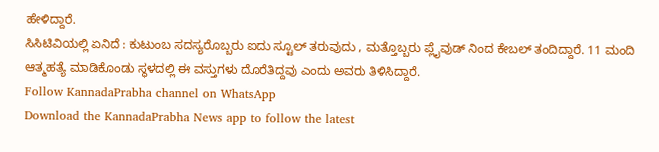ಹೇಳಿದ್ದಾರೆ.
ಸಿಸಿಟಿವಿಯಲ್ಲಿ ಏನಿದೆ : ಕುಟುಂಬ ಸದಸ್ಯರೊಬ್ಬರು ಐದು ಸ್ಟೂಲ್ ತರುವುದು , ಮತ್ತೊಬ್ಬರು ಪ್ಲೈವುಡ್ ನಿಂದ ಕೇಬಲ್ ತಂದಿದ್ದಾರೆ. 11 ಮಂದಿ ಆತ್ಮಹತ್ಯೆ ಮಾಡಿಕೊಂಡು ಸ್ಥಳದಲ್ಲಿ ಈ ವಸ್ತುಗಳು ದೊರೆತಿದ್ದವು ಎಂದು ಅವರು ತಿಳಿಸಿದ್ದಾರೆ.
Follow KannadaPrabha channel on WhatsApp
Download the KannadaPrabha News app to follow the latest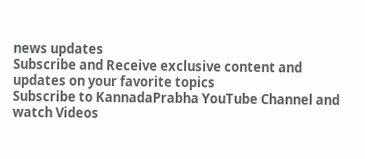news updates
Subscribe and Receive exclusive content and updates on your favorite topics
Subscribe to KannadaPrabha YouTube Channel and watch Videos